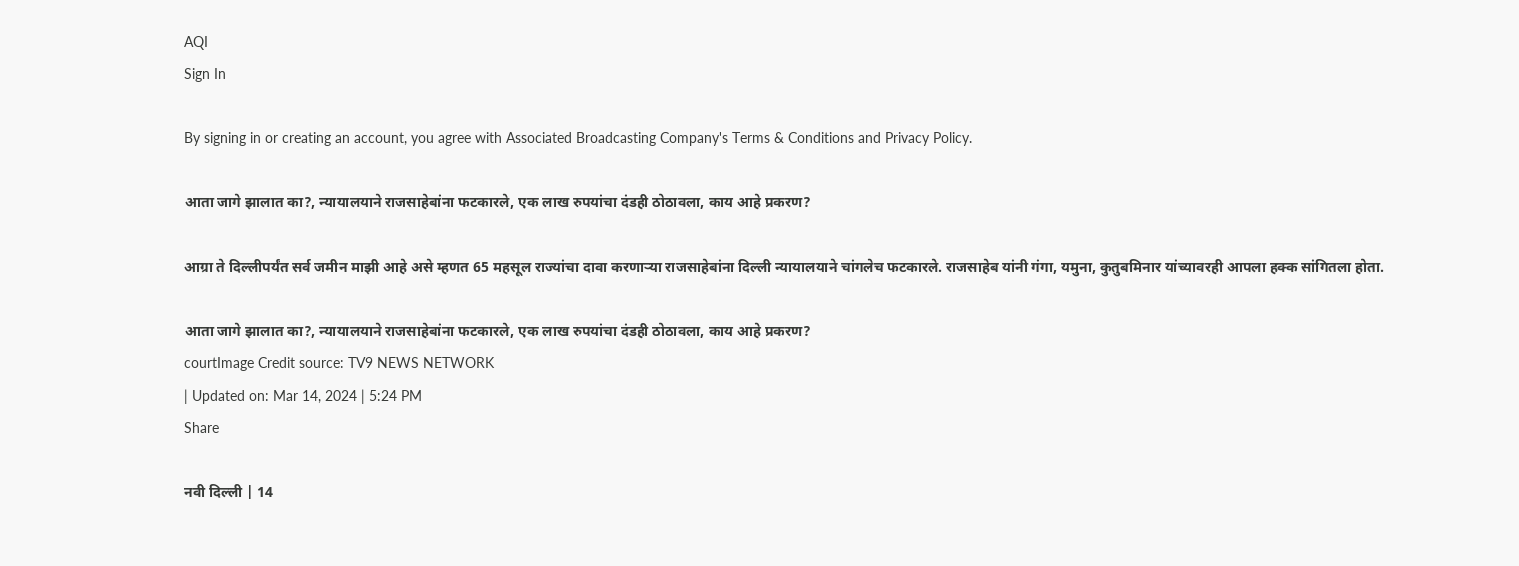AQI
Sign In

By signing in or creating an account, you agree with Associated Broadcasting Company's Terms & Conditions and Privacy Policy.

आता जागे झालात का?, न्यायालयाने राजसाहेबांना फटकारले, एक लाख रुपयांचा दंडही ठोठावला, काय आहे प्रकरण?

आग्रा ते दिल्लीपर्यंत सर्व जमीन माझी आहे असे म्हणत 65 महसूल राज्यांचा दावा करणाऱ्या राजसाहेबांना दिल्ली न्यायालयाने चांगलेच फटकारले. राजसाहेब यांनी गंगा, यमुना, कुतुबमिनार यांच्यावरही आपला हक्क सांगितला होता.

आता जागे झालात का?, न्यायालयाने राजसाहेबांना फटकारले, एक लाख रुपयांचा दंडही ठोठावला, काय आहे प्रकरण?
courtImage Credit source: TV9 NEWS NETWORK
| Updated on: Mar 14, 2024 | 5:24 PM
Share

नवी दिल्ली | 14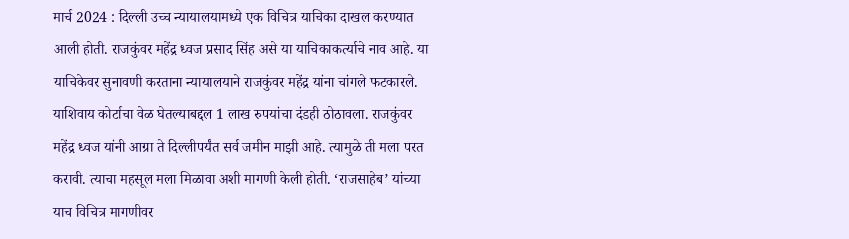मार्च 2024 : दिल्ली उच्च न्यायालयामध्ये एक विचित्र याचिका दाखल करण्यात आली होती. राजकुंवर महेंद्र ध्वज प्रसाद सिंह असे या याचिकाकर्त्याचे नाव आहे. या याचिकेवर सुनावणी करताना न्यायालयाने राजकुंवर महेंद्र यांना चांगले फटकारले. याशिवाय कोर्टाचा वेळ घेतल्याबद्दल 1 लाख रुपयांचा दंडही ठोठावला. राजकुंवर महेंद्र ध्वज यांनी आग्रा ते दिल्लीपर्यंत सर्व जमीन माझी आहे. त्यामुळे ती मला परत करावी. त्याचा महसूल मला मिळावा अशी मागणी केली होती. ‘राजसाहेब’ यांच्या याच विचित्र मागणीवर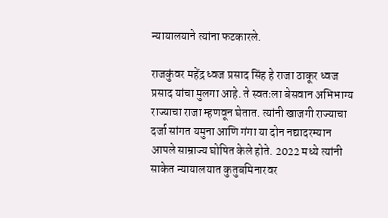न्यायालयाने त्यांना फटकारले.

राजकुंवर महेंद्र ध्वज प्रसाद सिंह हे राजा ठाकूर ध्वज प्रसाद यांचा मुलगा आहे. ते स्वतःला बेसवान अभिभाग्य राज्याचा राजा म्हणवून घेतात. त्यांनी खाजगी राज्याचा दर्जा सांगत यमुना आणि गंगा या दोन नद्यादरम्यान आपले साम्राज्य घोषित केले होते. 2022 मध्ये त्यांनी साकेत न्यायालयात कुतुबमिनारवर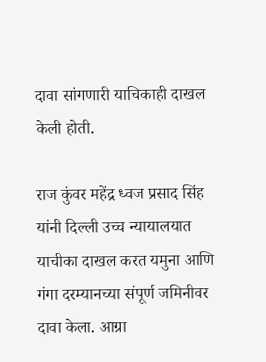दावा सांगणारी याचिकाही दाखल केली होती.

राज कुंवर महेंद्र ध्वज प्रसाद सिंह यांनी दिल्ली उच्च न्यायालयात याचीका दाखल करत यमुना आणि गंगा दरम्यानच्या संपूर्ण जमिनीवर दावा केला. आग्रा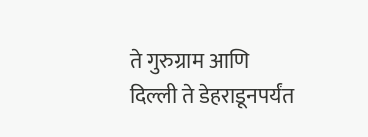ते गुरुग्राम आणि दिल्ली ते डेहराडूनपर्यंत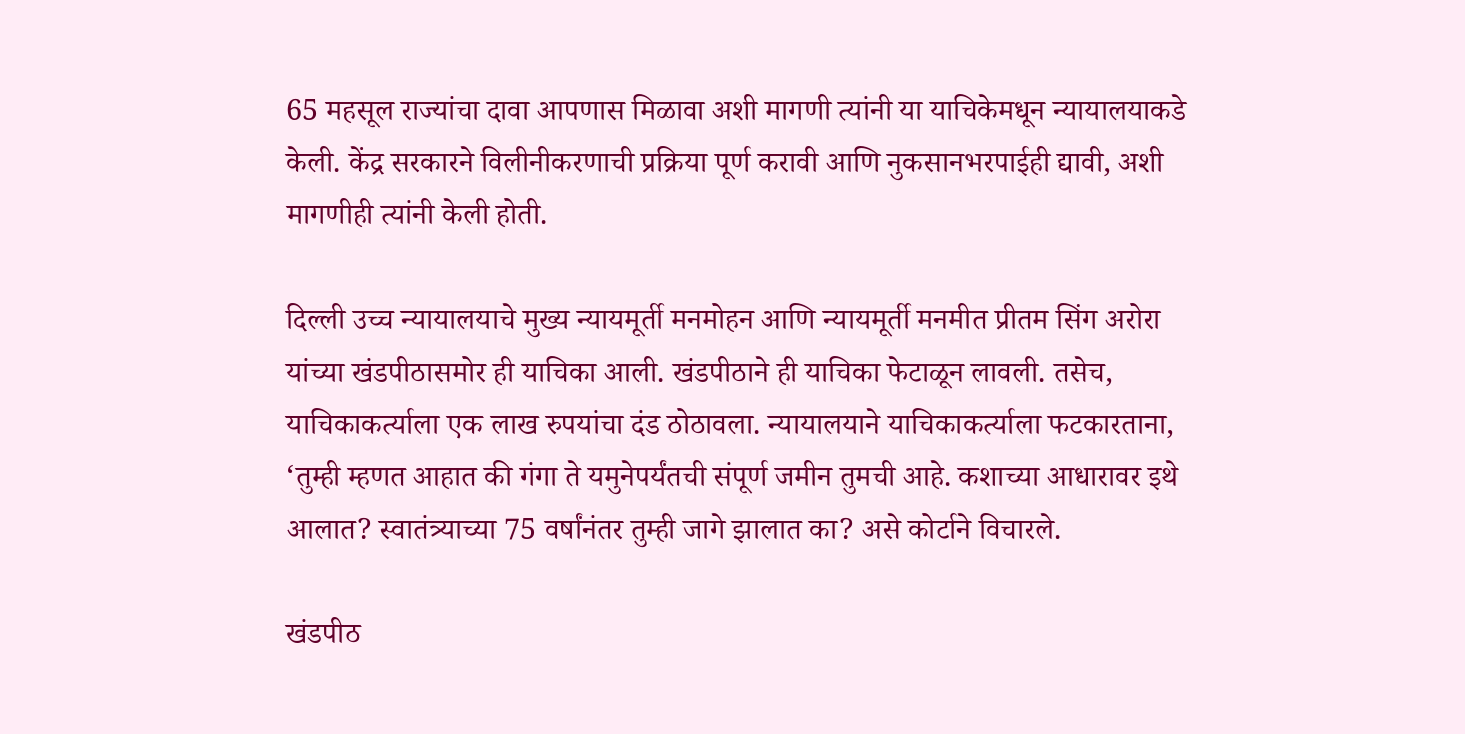65 महसूल राज्यांचा दावा आपणास मिळावा अशी मागणी त्यांनी या याचिकेमधून न्यायालयाकडे केली. केंद्र सरकारने विलीनीकरणाची प्रक्रिया पूर्ण करावी आणि नुकसानभरपाईही द्यावी, अशी मागणीही त्यांनी केली होती.

दिल्ली उच्च न्यायालयाचे मुख्य न्यायमूर्ती मनमोहन आणि न्यायमूर्ती मनमीत प्रीतम सिंग अरोरा यांच्या खंडपीठासमोर ही याचिका आली. खंडपीठाने ही याचिका फेटाळून लावली. तसेच, याचिकाकर्त्याला एक लाख रुपयांचा दंड ठोठावला. न्यायालयाने याचिकाकर्त्याला फटकारताना, ‘तुम्ही म्हणत आहात की गंगा ते यमुनेपर्यंतची संपूर्ण जमीन तुमची आहे. कशाच्या आधारावर इथे आलात? स्वातंत्र्याच्या 75 वर्षांनंतर तुम्ही जागे झालात का? असे कोर्टाने विचारले.

खंडपीठ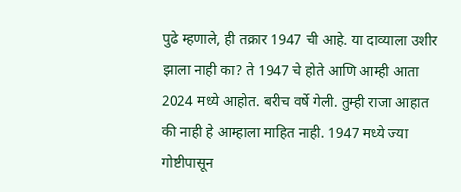पुढे म्हणाले, ही तक्रार 1947 ची आहे. या दाव्याला उशीर झाला नाही का? ते 1947 चे होते आणि आम्ही आता 2024 मध्ये आहोत. बरीच वर्षे गेली. तुम्ही राजा आहात की नाही हे आम्हाला माहित नाही. 1947 मध्ये ज्या गोष्टीपासून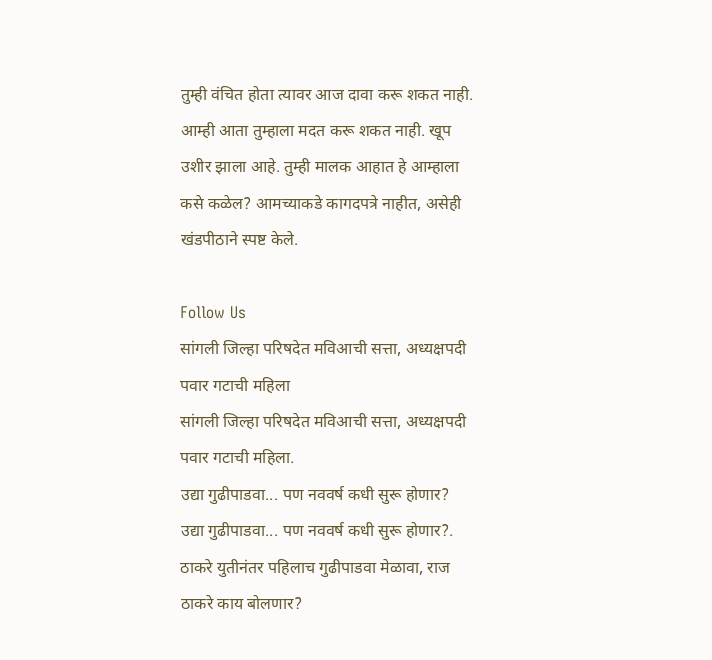तुम्ही वंचित होता त्यावर आज दावा करू शकत नाही. आम्ही आता तुम्हाला मदत करू शकत नाही. खूप उशीर झाला आहे. तुम्ही मालक आहात हे आम्हाला कसे कळेल? आमच्याकडे कागदपत्रे नाहीत, असेही खंडपीठाने स्पष्ट केले.

Follow Us
सांगली जिल्हा परिषदेत मविआची सत्ता, अध्यक्षपदी पवार गटाची महिला
सांगली जिल्हा परिषदेत मविआची सत्ता, अध्यक्षपदी पवार गटाची महिला.
उद्या गुढीपाडवा... पण नववर्ष कधी सुरू होणार?
उद्या गुढीपाडवा... पण नववर्ष कधी सुरू होणार?.
ठाकरे युतीनंतर पहिलाच गुढीपाडवा मेळावा, राज ठाकरे काय बोलणार?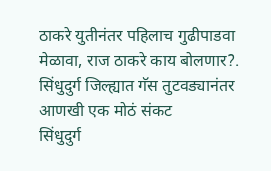ठाकरे युतीनंतर पहिलाच गुढीपाडवा मेळावा, राज ठाकरे काय बोलणार?.
सिंधुदुर्ग जिल्ह्यात गॅस तुटवड्यानंतर आणखी एक मोठं संकट
सिंधुदुर्ग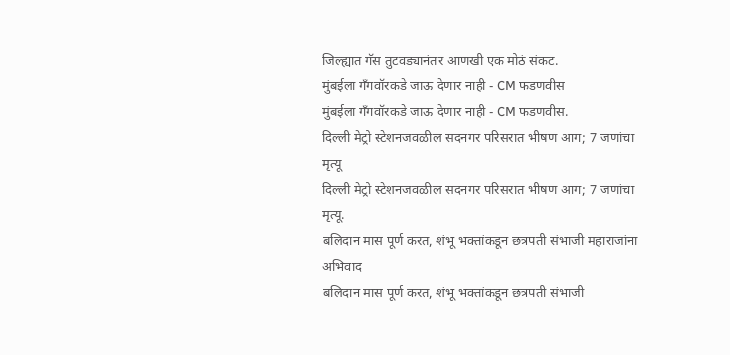जिल्ह्यात गॅस तुटवड्यानंतर आणखी एक मोठं संकट.
मुंबईला गँगवॉरकडे जाऊ देणार नाही - CM फडणवीस
मुंबईला गँगवॉरकडे जाऊ देणार नाही - CM फडणवीस.
दिल्ली मेट्रो स्टेशनजवळील सदनगर परिसरात भीषण आग; 7 जणांचा मृत्यू
दिल्ली मेट्रो स्टेशनजवळील सदनगर परिसरात भीषण आग; 7 जणांचा मृत्यू.
बलिदान मास पूर्ण करत, शंभू भक्तांकडून छत्रपती संभाजी महाराजांना अभिवाद
बलिदान मास पूर्ण करत, शंभू भक्तांकडून छत्रपती संभाजी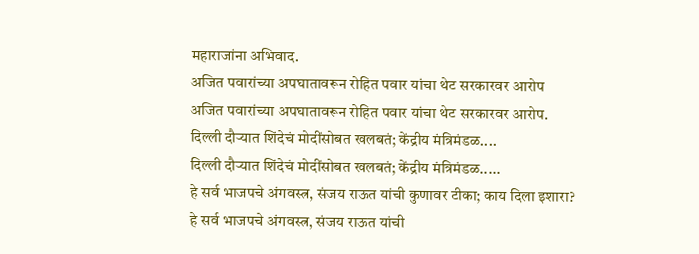महाराजांना अभिवाद.
अजित पवारांच्या अपघातावरून रोहित पवार यांचा थेट सरकारवर आरोप
अजित पवारांच्या अपघातावरून रोहित पवार यांचा थेट सरकारवर आरोप.
दिल्ली दौऱ्यात शिंदेचं मोदींसोबत खलबतं; केंद्रीय मंत्रिमंडळ....
दिल्ली दौऱ्यात शिंदेचं मोदींसोबत खलबतं; केंद्रीय मंत्रिमंडळ.....
हे सर्व भाजपचे अंगवस्त्र, संजय राऊत यांची कुणावर टीका; काय दिला इशारा?
हे सर्व भाजपचे अंगवस्त्र, संजय राऊत यांची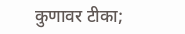कुणावर टीका;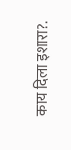काय दिला इशारा?.